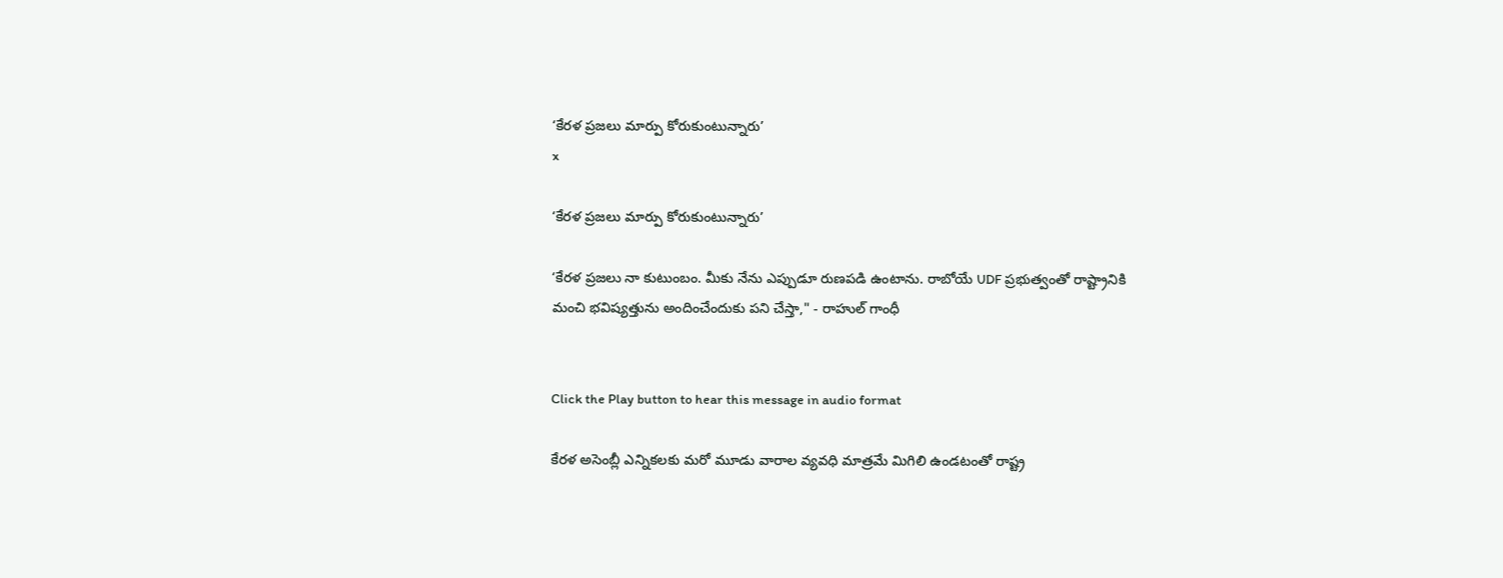‘కేరళ ప్రజలు మార్పు కోరుకుంటున్నారు’
x

‘కేరళ ప్రజలు మార్పు కోరుకుంటున్నారు’

‘కేరళ ప్రజలు నా కుటుంబం. మీకు నేను ఎప్పుడూ రుణపడి ఉంటాను. రాబోయే UDF ప్రభుత్వంతో రాష్ట్రానికి మంచి భవిష్యత్తును అందించేందుకు పని చేస్తా," - రాహుల్ గాంధీ


Click the Play button to hear this message in audio format

కేరళ అసెంబ్లీ ఎన్నికలకు మరో మూడు వారాల వ్యవధి మాత్రమే మిగిలి ఉండటంతో రాష్ట్ర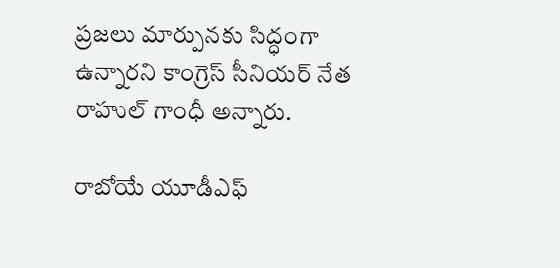ప్రజలు మార్పునకు సిద్ధంగా ఉన్నారని కాంగ్రెస్ సీనియర్ నేత రాహుల్ గాంధీ అన్నారు.

రాబోయే యూడీఎఫ్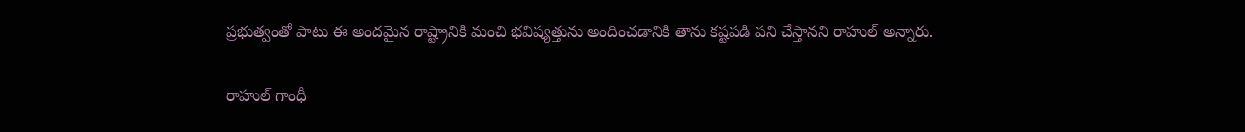ప్రభుత్వంతో పాటు ఈ అందమైన రాష్ట్రానికి మంచి భవిష్యత్తును అందించ‌డానికి తాను కష్టపడి ప‌ని చేస్తానని రాహుల్ అన్నారు.

రాహుల్ గాంధీ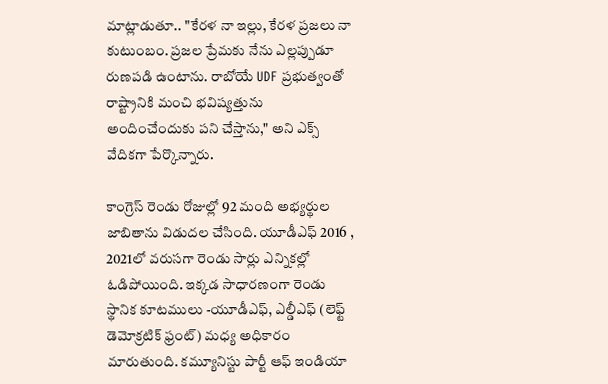మాట్లాడుతూ.. "కేరళ నా ఇల్లు, కేరళ ప్రజలు నా కుటుంబం. ప్రజల ప్రేమకు నేను ఎల్లప్పుడూ రుణపడి ఉంటాను. రాబోయే UDF ప్రభుత్వంతో రాష్ట్రానికి మంచి భవిష్యత్తును అందించేందుకు పని చేస్తాను," అని ఎక్స్ వేదికగా పేర్కొన్నారు.

కాంగ్రెస్ రెండు రోజుల్లో 92 మంది అభ్యర్థుల జాబితాను విడుదల చేసింది. యూడీఎఫ్ 2016 , 2021లో వరుసగా రెండు సార్లు ఎన్నికల్లో ఓడిపోయింది. ఇక్కడ సాధారణంగా రెండు స్థానిక కూటములు -యూడీఎఫ్, ఎల్డీఎఫ్ (లెఫ్ట్ డెమోక్రటిక్ ఫ్రంట్) మధ్య అధికారం మారుతుంది. కమ్యూనిస్టు పార్టీ ఆఫ్ ఇండియా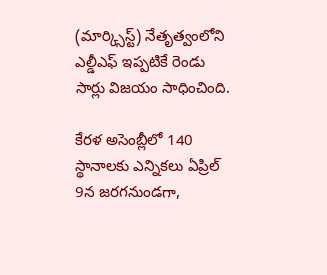(మార్క్సిస్ట్) నేతృత్వంలోని ఎల్డీఎఫ్ ఇప్పటికే రెండు సార్లు విజయం సాధించింది.

కేరళ అసెంబ్లీలో 140 స్థానాలకు ఎన్నికలు ఏప్రిల్ 9న జరగనుండగా,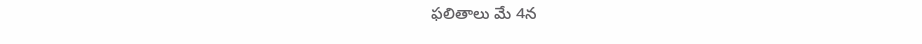ఫలితాలు మే 4న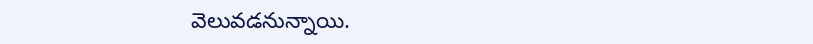వెలువడనున్నాయి.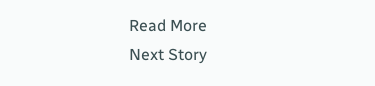Read More
Next Story